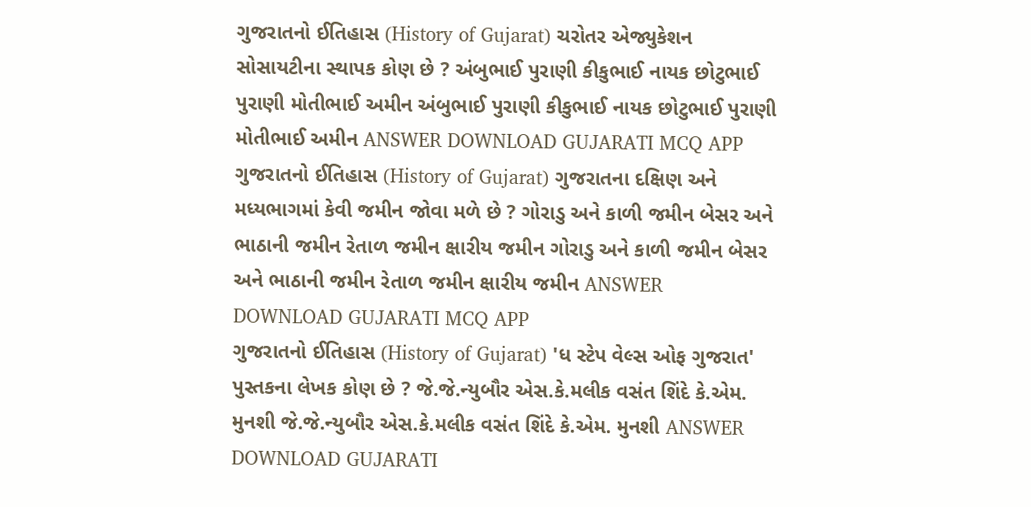ગુજરાતનો ઈતિહાસ (History of Gujarat) ચરોતર એજ્યુકેશન સોસાયટીના સ્થાપક કોણ છે ? અંબુભાઈ પુરાણી કીકુભાઈ નાયક છોટુભાઈ પુરાણી મોતીભાઈ અમીન અંબુભાઈ પુરાણી કીકુભાઈ નાયક છોટુભાઈ પુરાણી મોતીભાઈ અમીન ANSWER DOWNLOAD GUJARATI MCQ APP
ગુજરાતનો ઈતિહાસ (History of Gujarat) ગુજરાતના દક્ષિણ અને મધ્યભાગમાં કેવી જમીન જોવા મળે છે ? ગોરાડુ અને કાળી જમીન બેસર અને ભાઠાની જમીન રેતાળ જમીન ક્ષારીય જમીન ગોરાડુ અને કાળી જમીન બેસર અને ભાઠાની જમીન રેતાળ જમીન ક્ષારીય જમીન ANSWER DOWNLOAD GUJARATI MCQ APP
ગુજરાતનો ઈતિહાસ (History of Gujarat) 'ધ સ્ટેપ વેલ્સ ઓફ ગુજરાત' પુસ્તકના લેખક કોણ છે ? જે.જે.ન્યુબૌર એસ.કે.મલીક વસંત શિંદે કે.એમ. મુનશી જે.જે.ન્યુબૌર એસ.કે.મલીક વસંત શિંદે કે.એમ. મુનશી ANSWER DOWNLOAD GUJARATI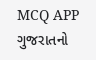MCQ APP
ગુજરાતનો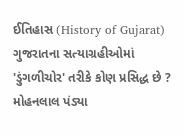ઈતિહાસ (History of Gujarat) ગુજરાતના સત્યાગ્રહીઓમાં 'ડુંગળીચોર' તરીકે કોણ પ્રસિદ્ધ છે ? મોહનલાલ પંડ્યા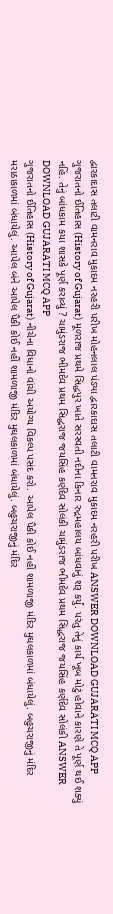દ્વારકાદાસ તલાટી વામનરાવ મુકાદમ નરહરી પરીખ મોહનલાલ પંડ્યા દ્વારકાદાસ તલાટી વામનરાવ મુકાદમ નરહરી પરીખ ANSWER DOWNLOAD GUJARATI MCQ APP
ગુજરાતનો ઈતિહાસ (History of Gujarat) મૂળરાજ પ્રથમે સિદ્ધપુર ખાતે સરસ્વતી નદીના કિનાર રુદ્રમહાલય બાંધવાનું શરૂ કર્યું. પરંતુ તેનું કાર્ય ખૂબ મોટું હોવાને કારણે તે પૂર્ણ થઈ શક્યું નહિં. તેનું બાંધકામ કયા શાસકે પૂર્ણ કરાવ્યું ? ચામુંડરાજ ભીમદેવ પ્રથમ સિદ્ધરાજ જયસિંહ કર્ણદેવ સોલંકી ચામુંડરાજ ભીમદેવ પ્રથમ સિદ્ધરાજ જયસિંહ કર્ણદેવ સોલંકી ANSWER DOWNLOAD GUJARATI MCQ APP
ગુજરાતનો ઈતિહાસ (History of Gujarat) નીચેના વિધાનો વાંચી અયોગ્ય વિકલ્પ પસંદ કરો. આપેલ પૈકી કોઈ નહીં શામળાજી મંદિર મુઘલકાળમાં બંધાયેલું. બહુચરાજીનું મંદિર મરાઠાકાળમાં બંધાયેલું. આપેલ બંને આપેલ પૈકી કોઈ નહીં શામળાજી મંદિર મુઘલકાળમાં બંધાયેલું. બહુચરાજીનું મંદિર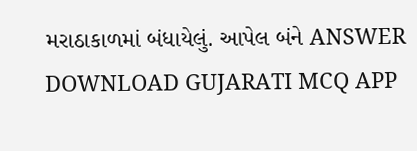મરાઠાકાળમાં બંધાયેલું. આપેલ બંને ANSWER DOWNLOAD GUJARATI MCQ APP